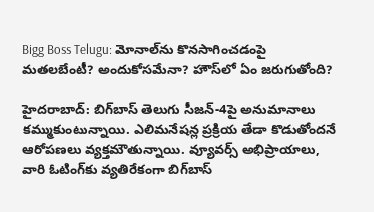Bigg Boss Telugu: మోనాల్‌ను కొనసాగించడంపై మతలబేంటీ? అందుకోసమేనా? హౌస్‌లో ఏం జరుగుతోంది?

హైదరాబాద్: బిగ్‌బాస్ తెలుగు సీజన్-4పై అనుమానాలు కమ్ముకుంటున్నాయి. ఎలిమనేషన్ల ప్రక్రియ తేడా కొడుతోందనే ఆరోపణలు వ్యక్తమౌతున్నాయి. వ్యూవర్స్ అభిప్రాయాలు, వారి ఓటింగ్‌కు వ్యతిరేకంగా బిగ్‌బాస్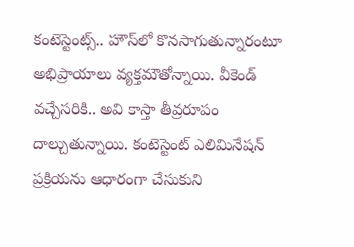కంటెస్టెంట్స్.. హౌస్‌లో కొనసాగుతున్నారంటూ అభిప్రాయాలు వ్యక్తమౌతోన్నాయి. వీకెండ్ వచ్చేసరికి.. అవి కాస్తా తీవ్రరూపం దాల్చుతున్నాయి. కంటెస్టెంట్ ఎలిమినేషన్‌ ప్రక్రియను ఆధారంగా చేసుకుని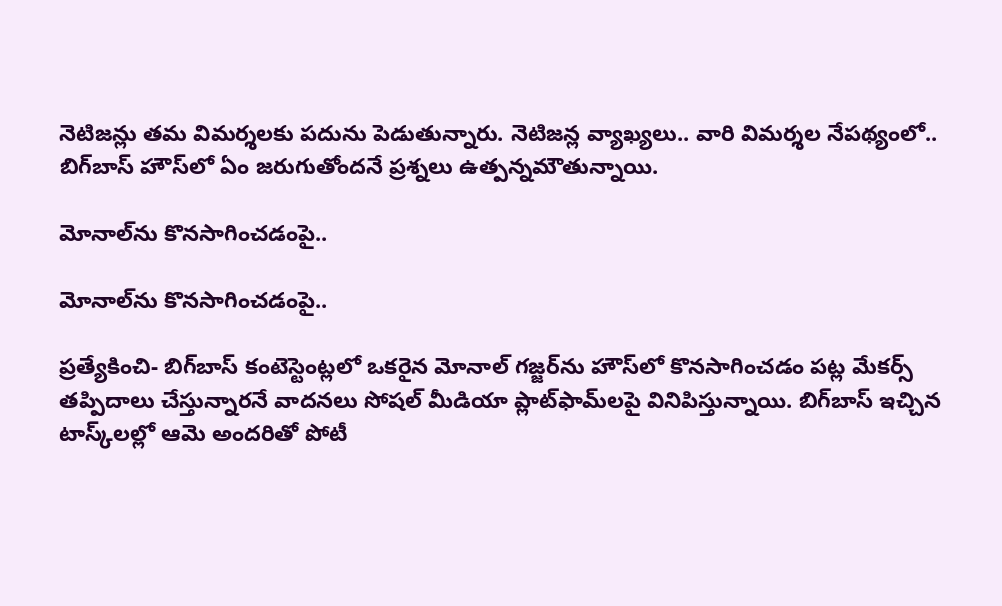నెటిజన్లు తమ విమర్శలకు పదును పెడుతున్నారు. నెటిజన్ల వ్యాఖ్యలు.. వారి విమర్శల నేపథ్యంలో.. బిగ్‌బాస్ హౌస్‌లో ఏం జరుగుతోందనే ప్రశ్నలు ఉత్పన్నమౌతున్నాయి.

మోనాల్‌ను కొనసాగించడంపై..

మోనాల్‌ను కొనసాగించడంపై..

ప్రత్యేకించి- బిగ్‌బాస్ కంటెస్టెంట్లలో ఒకరైన మోనాల్ గజ్జర్‌ను హౌస్‌లో కొనసాగించడం పట్ల మేకర్స్ తప్పిదాలు చేస్తున్నారనే వాదనలు సోషల్ మీడియా ప్లాట్‌ఫామ్‌లపై వినిపిస్తున్నాయి. బిగ్‌బాస్ ఇచ్చిన టాస్క్‌‌లల్లో ఆమె అందరితో పోటీ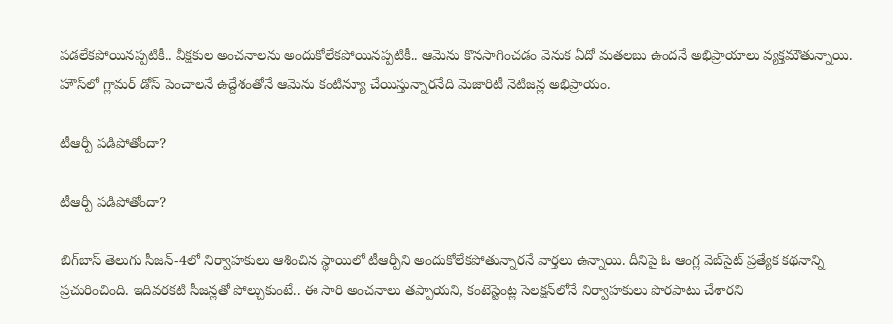పడలేకపోయినప్పటికీ.. వీక్షకుల అంచనాలను అందుకోలేకపోయినప్పటికీ.. ఆమెను కొనసాగించడం వెనుక ఏదో మతలబు ఉందనే అభిప్రాయాలు వ్యక్తమౌతున్నాయి. హౌస్‌లో గ్లామర్ డోస్ పెంచాలనే ఉద్దేశంతోనే ఆమెను కంటిన్యూ చేయిస్తున్నారనేది మెజారిటీ నెటిజన్ల అభిప్రాయం.

టీఆర్పీ పడిపోతోందా?

టీఆర్పీ పడిపోతోందా?

బిగ్‌బాస్ తెలుగు సీజన్-4లో నిర్వాహకులు ఆశించిన స్థాయిలో టీఆర్పీని అందుకోలేకపోతున్నారనే వార్తలు ఉన్నాయి. దీనిపై ఓ ఆంగ్ల వెబ్‌సైట్ ప్రత్యేక కథనాన్ని ప్రచురించింది. ఇదివరకటి సీజన్లతో పోల్చుకుంటే.. ఈ సారి అంచనాలు తప్పాయని, కంటెస్టెంట్ల సెలక్షన్‌లోనే నిర్వాహకులు పొరపాటు చేశారని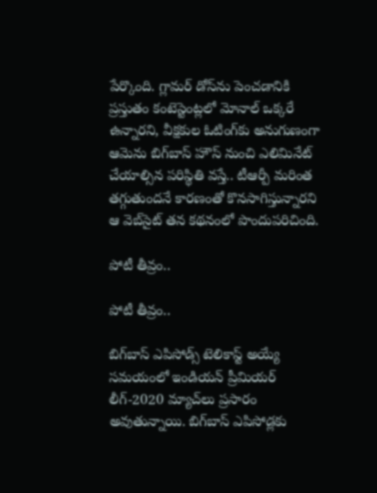పేర్కొంది. గ్లామర్ డోస్‌ను పెంచడానికి ప్రస్తుతం కంటెస్టెంట్లలో మోనాల్ ఒక్కరే ఉన్నారని, వీక్షకుల ఓటింగ్‌కు అనుగుణంగా ఆమెను బిగ్‌బాస్ హౌస్ నుంచి ఎలిమినేట్ చేయాల్సిన పరిస్థితి వస్తే.. టీఆర్పీ మరింత తగ్గుతుందనే కారణంతో కొనసాగిస్తున్నారని ఆ వెబ్‌సైట్ తన కథనంలో పొందుపరిచింది.

పోటీ తీవ్రం..

పోటీ తీవ్రం..

బిగ్‌బాస్ ఎపిసోడ్స్ టెలికాస్ట్ అయ్యే సమయంలో ఇండియన్ ప్రీమియర్ లీగ్-2020 మ్యాచ్‌లు ప్రసారం అవుతున్నాయి. బిగ్‌బాస్ ఎపిసోడ్లకు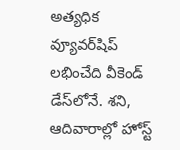అత్యధిక వ్యూవర్‌షిప్ లభించేది వీకెండ్ డేస్‌లోనే. శని, ఆదివారాల్లో హోస్ట్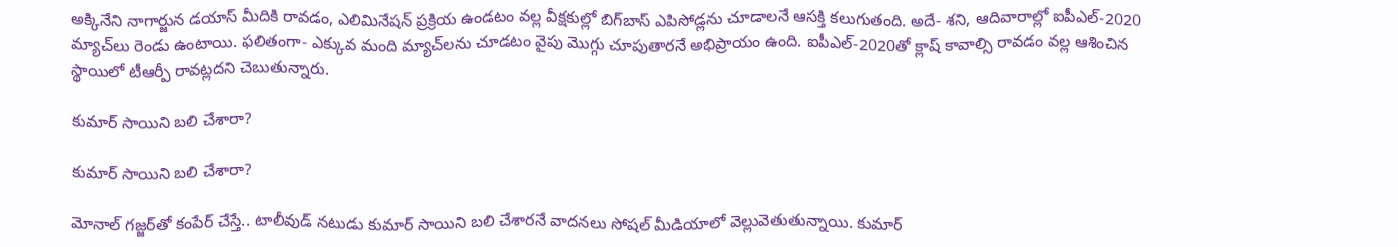అక్కినేని నాగార్జున డయాస్ మీదికి రావడం, ఎలిమినేషన్ ప్రక్రియ ఉండటం వల్ల వీక్షకుల్లో బిగ్‌బాస్ ఎపిసోడ్లను చూడాలనే ఆసక్తి కలుగుతంది. అదే- శని, ఆదివారాల్లో ఐపీఎల్-2020 మ్యాచ్‌లు రెండు ఉంటాయి. ఫలితంగా- ఎక్కువ మంది మ్యాచ్‌లను చూడటం వైపు మొగ్గు చూపుతారనే అభిప్రాయం ఉంది. ఐపీఎల్-2020తో క్లాష్ కావాల్సి రావడం వల్ల ఆశించిన స్థాయిలో టీఆర్పీ రావట్లదని చెబుతున్నారు.

కుమార్ సాయిని బలి చేశారా?

కుమార్ సాయిని బలి చేశారా?

మోనాల్ గజ్జర్‌తో కంపేర్ చేస్తే.. టాలీవుడ్ నటుడు కుమార్ సాయిని బలి చేశారనే వాదనలు సోషల్ మీడియాలో వెల్లువెతుతున్నాయి. కుమార్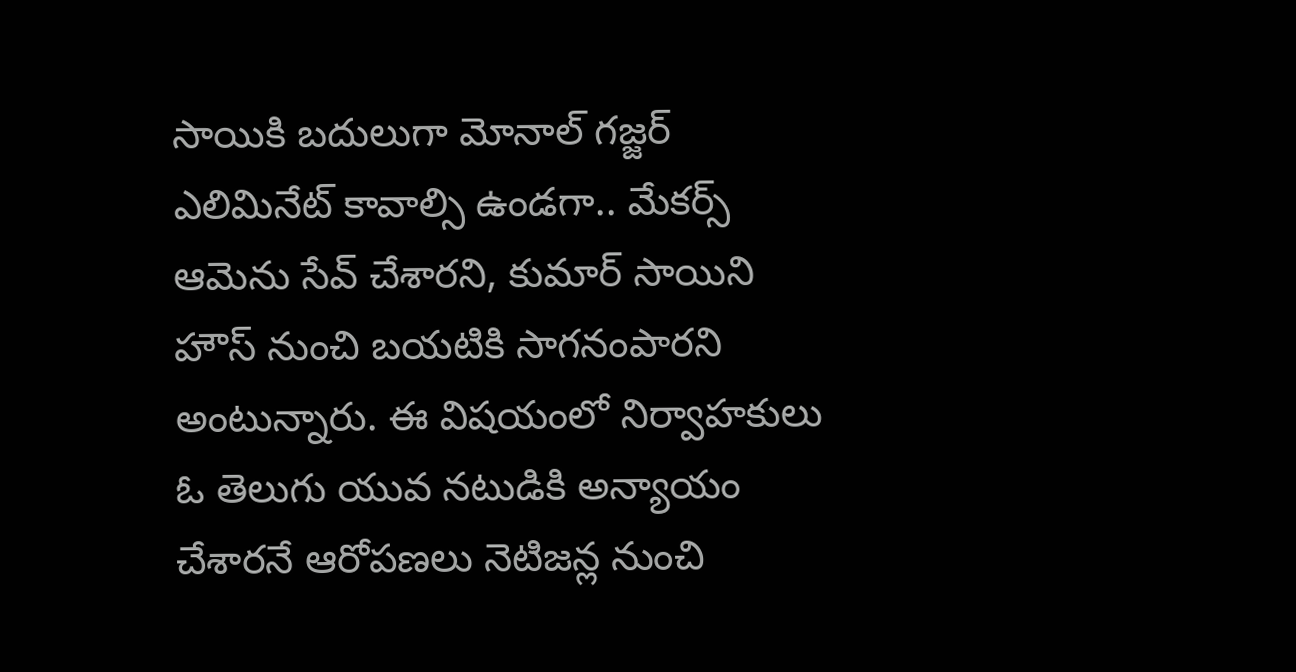సాయికి బదులుగా మోనాల్ గజ్జర్ ఎలిమినేట్ కావాల్సి ఉండగా.. మేకర్స్ ఆమెను సేవ్ చేశారని, కుమార్ సాయిని హౌస్ నుంచి బయటికి సాగనంపారని అంటున్నారు. ఈ విషయంలో నిర్వాహకులు ఓ తెలుగు యువ నటుడికి అన్యాయం చేశారనే ఆరోపణలు నెటిజన్ల నుంచి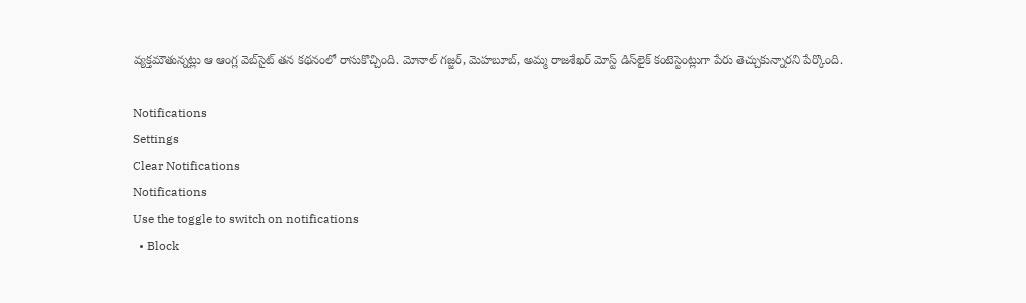వ్యక్తమౌతున్నట్లు ఆ ఆంగ్ల వెబ్‌సైట్ తన కథనంలో రాసుకొచ్చింది. మోనాల్ గజ్జర్, మెహబూబ్, అమ్మ రాజశేఖర్ మోస్ట్ డిస్‌లైక్ కంటెస్టెంట్లుగా పేరు తెచ్చుకున్నారని పేర్కొంది.

Notifications
Settings
Clear Notifications
Notifications
Use the toggle to switch on notifications
  • Block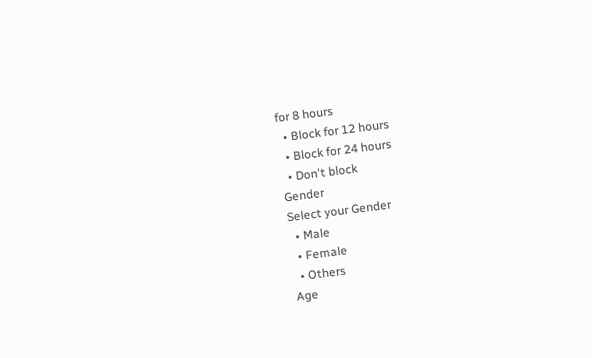for 8 hours
  • Block for 12 hours
  • Block for 24 hours
  • Don't block
Gender
Select your Gender
  • Male
  • Female
  • Others
Age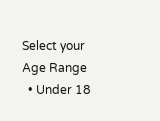Select your Age Range
  • Under 18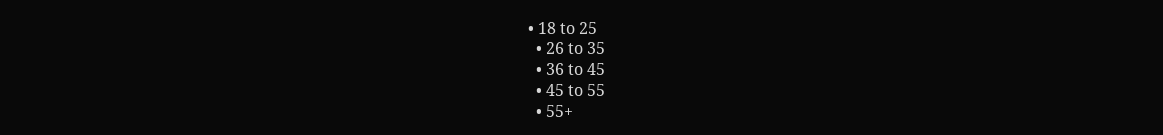• 18 to 25
  • 26 to 35
  • 36 to 45
  • 45 to 55
  • 55+